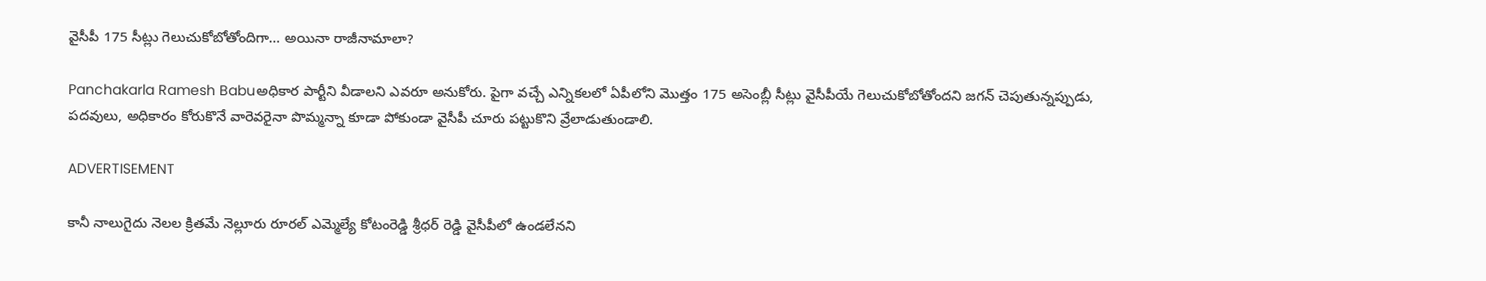వైసీపీ 175 సీట్లు గెలుచుకోబోతోందిగా… అయినా రాజీనామాలా?

Panchakarla Ramesh Babuఅధికార పార్టీని వీడాలని ఎవరూ అనుకోరు. పైగా వచ్చే ఎన్నికలలో ఏపీలోని మొత్తం 175 అసెంబ్లీ సీట్లు వైసీపీయే గెలుచుకోబోతోందని జగన్‌ చెపుతున్నప్పుడు, పదవులు, అధికారం కోరుకొనే వారెవరైనా పొమ్మన్నా కూడా పోకుండా వైసీపీ చూరు పట్టుకొని వ్రేలాడుతుండాలి.

ADVERTISEMENT

కానీ నాలుగైదు నెలల క్రితమే నెల్లూరు రూరల్ ఎమ్మెల్యే కోటంరెడ్డి శ్రీధర్ రెడ్డి వైసీపీలో ఉండలేనని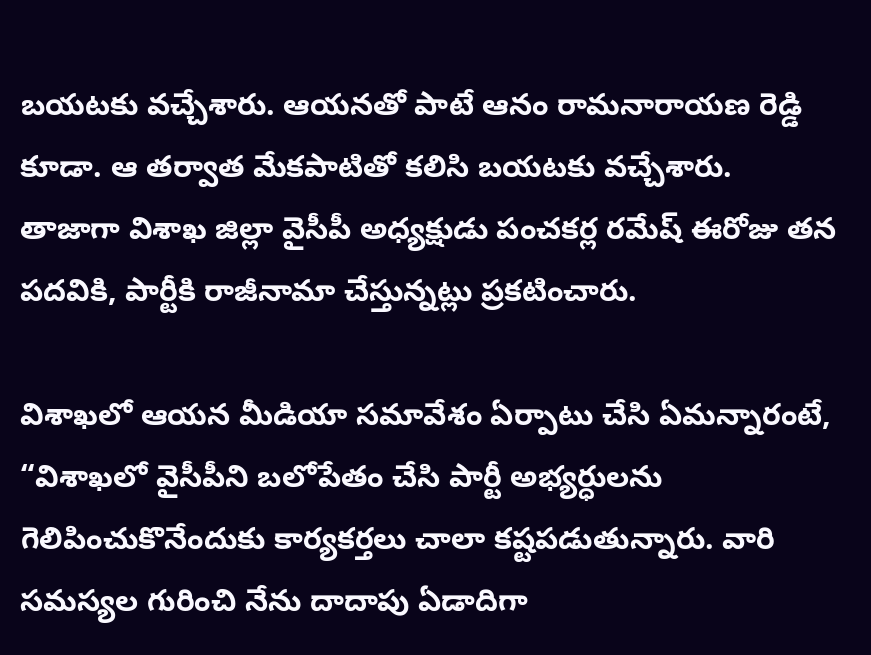బయటకు వచ్చేశారు. ఆయనతో పాటే ఆనం రామనారాయణ రెడ్డి కూడా. ఆ తర్వాత మేకపాటితో కలిసి బయటకు వచ్చేశారు. తాజాగా విశాఖ జిల్లా వైసీపీ అధ్యక్షుడు పంచకర్ల రమేష్ ఈరోజు తన పదవికి, పార్టీకి రాజీనామా చేస్తున్నట్లు ప్రకటించారు.

విశాఖలో ఆయన మీడియా సమావేశం ఏర్పాటు చేసి ఏమన్నారంటే, “విశాఖలో వైసీపీని బలోపేతం చేసి పార్టీ అభ్యర్ధులను గెలిపించుకొనేందుకు కార్యకర్తలు చాలా కష్టపడుతున్నారు. వారి సమస్యల గురించి నేను దాదాపు ఏడాదిగా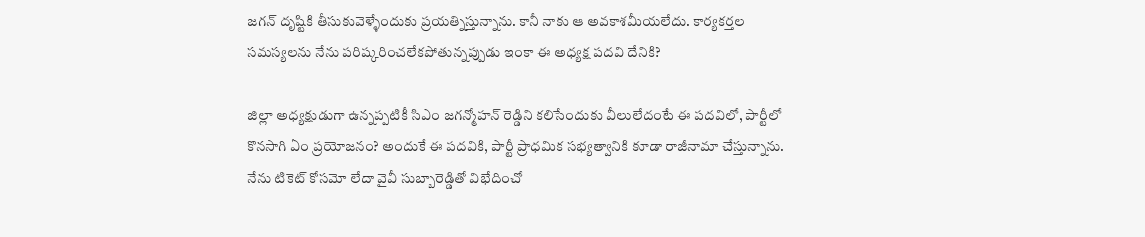జగన్‌ దృష్టికి తీసుకువెళ్ళేందుకు ప్రయత్నిస్తున్నాను. కానీ నాకు ఆ అవకాశమీయలేదు. కార్యకర్తల సమస్యలను నేను పరిష్కరించలేకపోతున్నప్పుడు ఇంకా ఈ అధ్యక్ష పదవి దేనికి?

జిల్లా అధ్యక్షుడుగా ఉన్నప్పటికీ సిఎం జగన్మోహన్ రెడ్డిని కలిసేందుకు వీలులేదంటే ఈ పదవిలో, పార్టీలో కొనసాగి ఏం ప్రయోజనం? అందుకే ఈ పదవికి, పార్టీ ప్రాధమిక సభ్యత్వానికి కూడా రాజీనామా చేస్తున్నాను. నేను టికెట్‌ కోసమో లేదా వైవీ సుబ్బారెడ్డితో విభేదించో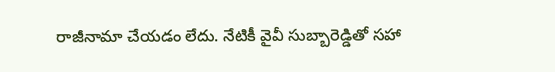రాజీనామా చేయడం లేదు. నేటికీ వైవీ సుబ్బారెడ్డితో సహా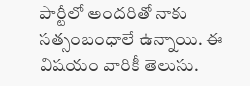పార్టీలో అందరితో నాకు సత్సంబంధాలే ఉన్నాయి. ఈ విషయం వారికీ తెలుసు.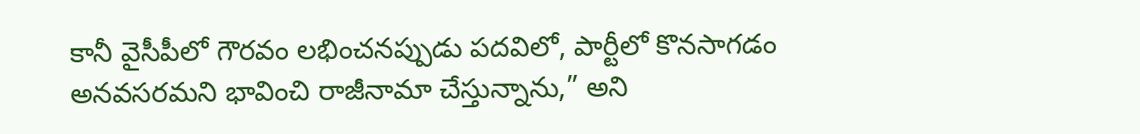కానీ వైసీపీలో గౌరవం లభించనప్పుడు పదవిలో, పార్టీలో కొనసాగడం అనవసరమని భావించి రాజీనామా చేస్తున్నాను,” అని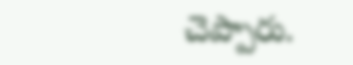చెప్పారు.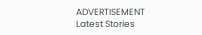ADVERTISEMENT
Latest Stories